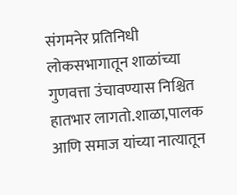संगमनेर प्रतिनिधी
लोकसभागातून शाळांच्या गुणवत्ता उंचावण्यास निश्चित हातभार लागतो.शाळा,पालक आणि समाज यांच्या नात्यातून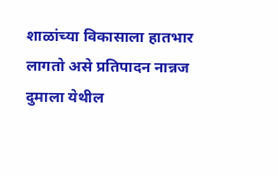शाळांच्या विकासाला हातभार लागतो असे प्रतिपादन नान्नज दुमाला येथील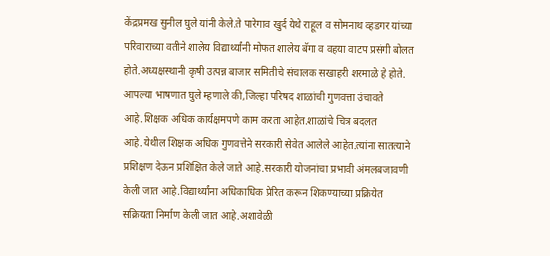केंद्रप्रमख सुनील घुले यांनी केले.ते पारेगाव खुर्द येथे राहूल व सोमनाथ व्हडगर यांच्या परिवाराच्या वतीने शालेय विद्यार्थ्यांनी मोफत शालेय बॅगा व वहया वाटप प्रसंगी बोलत होते.अध्यक्षस्थानी कृषी उत्पन्न बाजार समितीचे संचालक सखाहरी शरमाळे हे होते.
आपल्या भाषणात घुले म्हणाले की,जिल्हा परिषद शाळांची गुणवत्ता उंचावते आहे.शिक्षक अधिक कार्यक्षमपणे काम करता आहेत.शाळांचे चित्र बदलत आहे.येथील शिक्षक अधिक गुणवत्तेने सरकारी सेवेत आलेले आहेत.त्यांना सातत्याने प्रशिक्षण देऊन प्रशिक्षित केले जाते आहे.सरकारी योजनांचा प्रभावी अंमलबजावणी केली जात आहे.विद्यार्थ्यांना अधिकाधिक प्रेरित करून शिकण्याच्या प्रक्रियेत सक्रियता निर्माण केली जात आहे.अशावेळी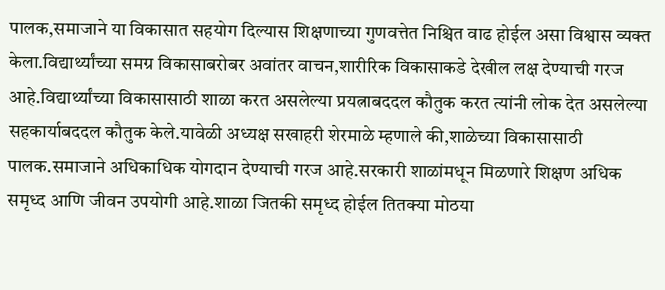पालक,समाजाने या विकासात सहयोग दिल्यास शिक्षणाच्या गुणवत्तेत निश्चित वाढ होईल असा विश्वास व्यक्त केला.विद्यार्थ्यांच्या समग्र विकासाबरोबर अवांतर वाचन,शारीरिक विकासाकडे देखील लक्ष देण्याची गरज आहे.विद्यार्थ्यांच्या विकासासाठी शाळा करत असलेल्या प्रयत्नाबददल कौतुक करत त्यांनी लोक देत असलेल्या सहकार्याबददल कौतुक केले.यावेळी अध्यक्ष सखाहरी शेरमाळे म्हणाले की,शाळेच्या विकासासाठी पालक.समाजाने अधिकाधिक योगदान देण्याची गरज आहे.सरकारी शाळांमधून मिळणारे शिक्षण अधिक समृध्द आणि जीवन उपयोगी आहे.शाळा जितकी समृध्द होईल तितक्या मोठया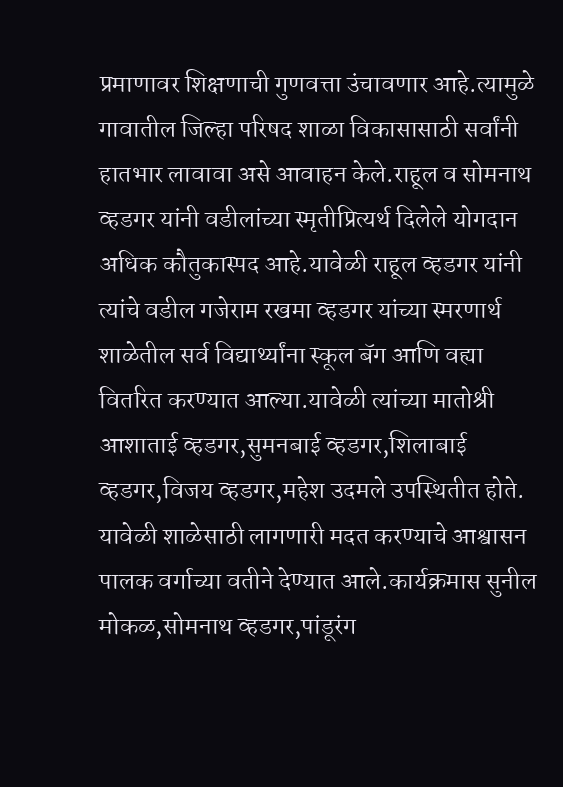प्रमाणावर शिक्षणाची गुणवत्ता उंचावणार आहे.त्यामुळे गावातील जिल्हा परिषद शाळा विकासासाठी सर्वांनी हातभार लावावा असे आवाहन केले.राहूल व सोमनाथ व्हडगर यांनी वडीलांच्या स्मृतीप्रित्यर्थ दिलेले योगदान अधिक कौतुकास्पद आहे.यावेळी राहूल व्हडगर यांनी त्यांचे वडील गजेराम रखमा व्हडगर यांच्या स्मरणार्थ शाळेतील सर्व विद्यार्थ्यांना स्कूल बॅग आणि वह्या वितरित करण्यात आल्या.यावेळी त्यांच्या मातोश्री आशाताई व्हडगर,सुमनबाई व्हडगर,शिलाबाई व्हडगर,विजय व्हडगर,महेश उदमले उपस्थितीत होते.
यावेळी शाळेसाठी लागणारी मदत करण्याचे आश्वासन पालक वर्गाच्या वतीने देण्यात आले.कार्यक्रमास सुनील मोकळ,सोमनाथ व्हडगर,पांडूरंग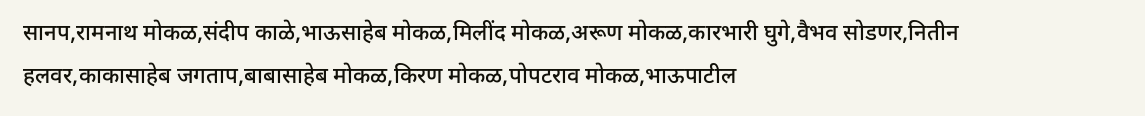सानप,रामनाथ मोकळ,संदीप काळे,भाऊसाहेब मोकळ,मिलींद मोकळ,अरूण मोकळ,कारभारी घुगे,वैभव सोडणर,नितीन हलवर,काकासाहेब जगताप,बाबासाहेब मोकळ,किरण मोकळ,पोपटराव मोकळ,भाऊपाटील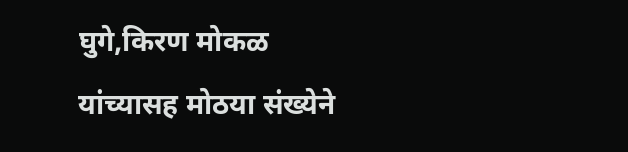घुगे,किरण मोकळ यांच्यासह मोठया संख्येने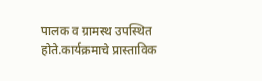पालक व ग्रामस्थ उपस्थित होते.कार्यक्रमाचे प्रास्ताविक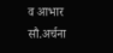व आभार सौ.अर्चना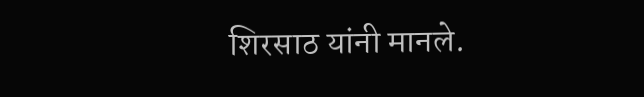शिरसाठ यांनी मानले.